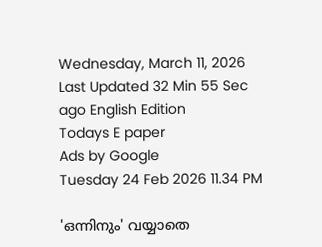Wednesday, March 11, 2026 Last Updated 32 Min 55 Sec ago English Edition
Todays E paper
Ads by Google
Tuesday 24 Feb 2026 11.34 PM

'ഒന്നിനും' വയ്യാതെ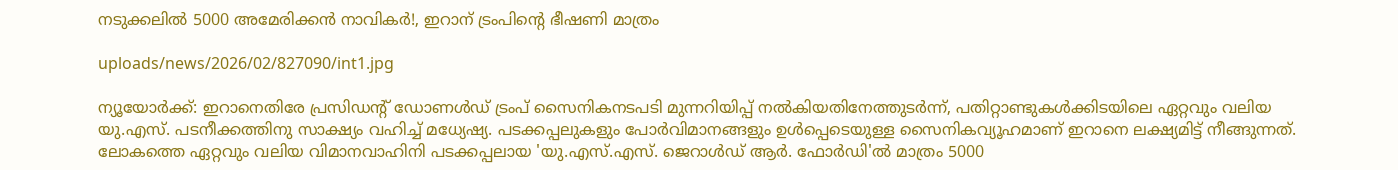നടുക്കലില്‍ 5000 അമേരിക്കന്‍ നാവികര്‍!, ഇറാന്‌ ട്രംപിന്റെ ഭീഷണി മാത്രം

uploads/news/2026/02/827090/int1.jpg

ന്യൂയോര്‍ക്ക്‌: ഇറാനെതിരേ പ്രസിഡന്റ്‌ ഡോണള്‍ഡ്‌ ട്രംപ്‌ സൈനികനടപടി മുന്നറിയിപ്പ്‌ നല്‍കിയതിനേത്തുടര്‍ന്ന്‌, പതിറ്റാണ്ടുകള്‍ക്കിടയിലെ ഏറ്റവും വലിയ യു.എസ്‌. പടനീക്കത്തിനു സാക്ഷ്യം വഹിച്ച്‌ മധ്യേഷ്യ. പടക്കപ്പലുകളും പോര്‍വിമാനങ്ങളും ഉള്‍പ്പെടെയുള്ള സൈനികവ്യൂഹമാണ്‌ ഇറാനെ ലക്ഷ്യമിട്ട്‌ നീങ്ങുന്നത്‌. ലോകത്തെ ഏറ്റവും വലിയ വിമാനവാഹിനി പടക്കപ്പലായ 'യു.എസ്‌.എസ്‌. ജെറാള്‍ഡ്‌ ആര്‍. ഫോര്‍ഡി'ല്‍ മാത്രം 5000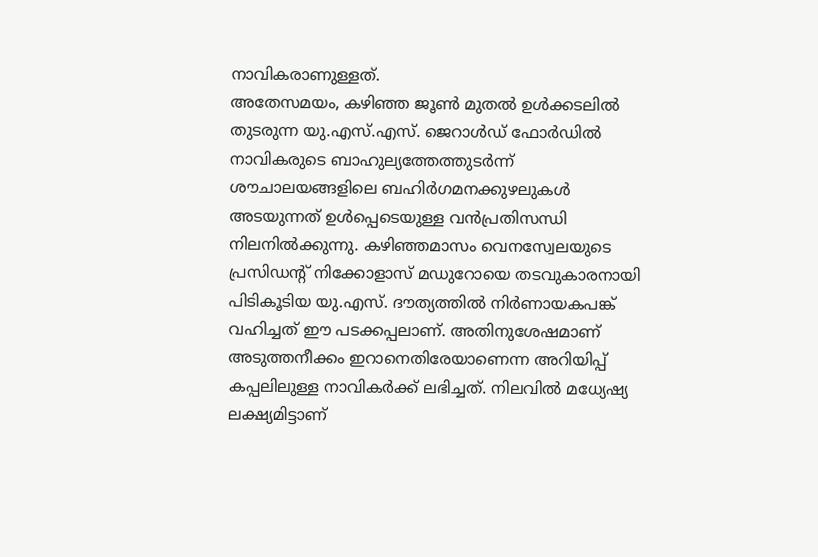നാവികരാണുള്ളത്‌.
അതേസമയം, കഴിഞ്ഞ ജൂണ്‍ മുതല്‍ ഉള്‍ക്കടലില്‍ തുടരുന്ന യു.എസ്‌.എസ്‌. ജെറാള്‍ഡ്‌ ഫോര്‍ഡില്‍ നാവികരുടെ ബാഹുല്യത്തേത്തുടര്‍ന്ന്‌ ശൗചാലയങ്ങളിലെ ബഹിര്‍ഗമനക്കുഴലുകള്‍ അടയുന്നത്‌ ഉള്‍പ്പെടെയുള്ള വന്‍പ്രതിസന്ധി നിലനില്‍ക്കുന്നു. കഴിഞ്ഞമാസം വെനസ്വേലയുടെ പ്രസിഡന്റ്‌ നിക്കോളാസ്‌ മഡുറോയെ തടവുകാരനായി പിടികൂടിയ യു.എസ്‌. ദൗത്യത്തില്‍ നിര്‍ണായകപങ്ക്‌ വഹിച്ചത്‌ ഈ പടക്കപ്പലാണ്‌. അതിനുശേഷമാണ്‌ അടുത്തനീക്കം ഇറാനെതിരേയാണെന്ന അറിയിപ്പ്‌ കപ്പലിലുള്ള നാവികര്‍ക്ക്‌ ലഭിച്ചത്‌. നിലവില്‍ മധ്യേഷ്യ ലക്ഷ്യമിട്ടാണ്‌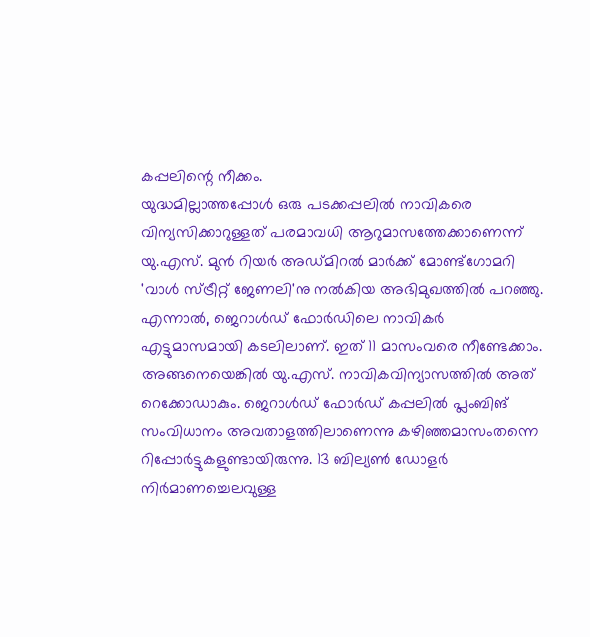കപ്പലിന്റെ നീക്കം.
യുദ്ധമില്ലാത്തപ്പോള്‍ ഒരു പടക്കപ്പലില്‍ നാവികരെ വിന്യസിക്കാറുള്ളത്‌ പരമാവധി ആറുമാസത്തേക്കാണെന്ന്‌ യു.എസ്‌. മുന്‍ റിയര്‍ അഡ്‌മിറല്‍ മാര്‍ക്ക്‌ മോണ്ട്‌ഗോമറി 'വാള്‍ സ്‌ട്രീറ്റ്‌ ജേണലി'നു നല്‍കിയ അഭിമുഖത്തില്‍ പറഞ്ഞു.
എന്നാല്‍, ജെറാള്‍ഡ്‌ ഫോര്‍ഡിലെ നാവികര്‍ എട്ടുമാസമായി കടലിലാണ്‌. ഇത്‌ 11 മാസംവരെ നീണ്ടേക്കാം. അങ്ങനെയെങ്കില്‍ യു.എസ്‌. നാവികവിന്യാസത്തില്‍ അത്‌ റെക്കോഡാകും. ജെറാള്‍ഡ്‌ ഫോര്‍ഡ്‌ കപ്പലില്‍ പ്ലംബിങ്‌ സംവിധാനം അവതാളത്തിലാണെന്നു കഴിഞ്ഞമാസംതന്നെ റിപ്പോര്‍ട്ടുകളുണ്ടായിരുന്നു. 13 ബില്യണ്‍ ഡോളര്‍ നിര്‍മാണച്ചെലവുള്ള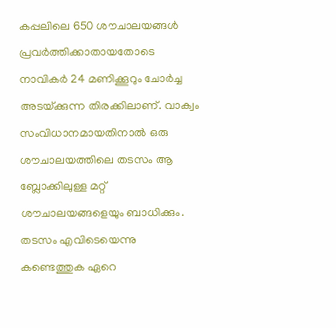കപ്പലിലെ 650 ശൗചാലയങ്ങള്‍ പ്രവര്‍ത്തിക്കാതായതോടെ നാവികര്‍ 24 മണിക്കൂറും ചോര്‍ച്ച അടയ്‌ക്കുന്ന തിരക്കിലാണ്‌. വാക്വം സംവിധാനമായതിനാല്‍ ഒരു ശൗചാലയത്തിലെ തടസം ആ ബ്ലോക്കിലുള്ള മറ്റ്‌ ശൗചാലയങ്ങളെയും ബാധിക്കും. തടസം എവിടെയെന്നു കണ്ടെത്തുക ഏറെ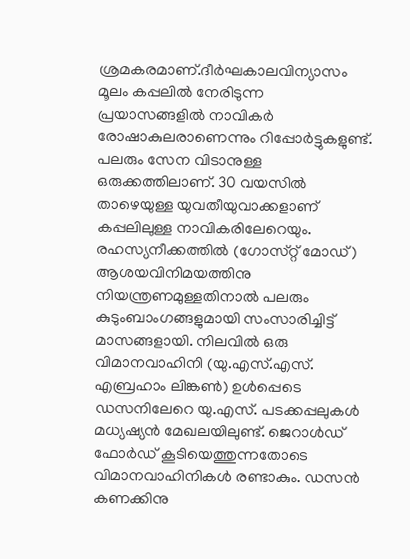ശ്രമകരമാണ്‌.ദീര്‍ഘകാലവിന്യാസം മൂലം കപ്പലില്‍ നേരിടുന്ന പ്രയാസങ്ങളില്‍ നാവികര്‍ രോഷാകുലരാണെന്നും റിപ്പോര്‍ട്ടുകളുണ്ട്‌. പലരും സേന വിടാനുള്ള ഒരുക്കത്തിലാണ്‌. 30 വയസില്‍ താഴെയുള്ള യുവതീയുവാക്കളാണ്‌ കപ്പലിലുള്ള നാവികരിലേറെയും. രഹസ്യനീക്കത്തില്‍ (ഗോസ്‌റ്റ്‌ മോഡ്‌) ആശയവിനിമയത്തിനു നിയന്ത്രണമുള്ളതിനാല്‍ പലരും കുടുംബാംഗങ്ങളുമായി സംസാരിച്ചിട്ട്‌ മാസങ്ങളായി. നിലവില്‍ ഒരു വിമാനവാഹിനി (യു.എസ്‌.എസ്‌. എബ്രഹാം ലിങ്കണ്‍) ഉള്‍പ്പെടെ ഡസനിലേറെ യു.എസ്‌. പടക്കപ്പലുകള്‍ മധ്യഷ്യന്‍ മേഖലയിലുണ്ട്‌. ജെറാള്‍ഡ്‌ ഫോര്‍ഡ്‌ കൂടിയെത്തുന്നതോടെ വിമാനവാഹിനികള്‍ രണ്ടാകും. ഡസന്‍ കണക്കിനു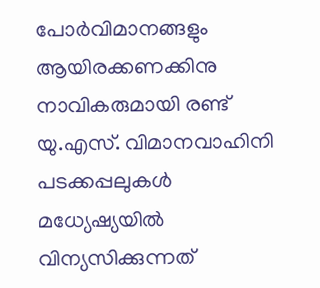പോര്‍വിമാനങ്ങളും ആയിരക്കണക്കിനു നാവികരുമായി രണ്ട്‌ യു.എസ്‌. വിമാനവാഹിനി പടക്കപ്പലുകള്‍ മധ്യേഷ്യയില്‍ വിന്യസിക്കുന്നത്‌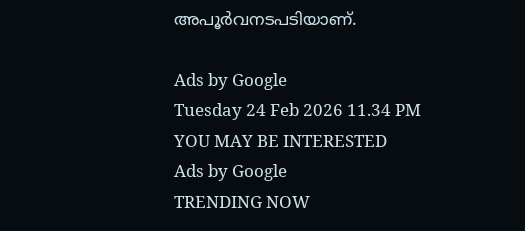അപൂര്‍വനടപടിയാണ്‌.

Ads by Google
Tuesday 24 Feb 2026 11.34 PM
YOU MAY BE INTERESTED
Ads by Google
TRENDING NOW